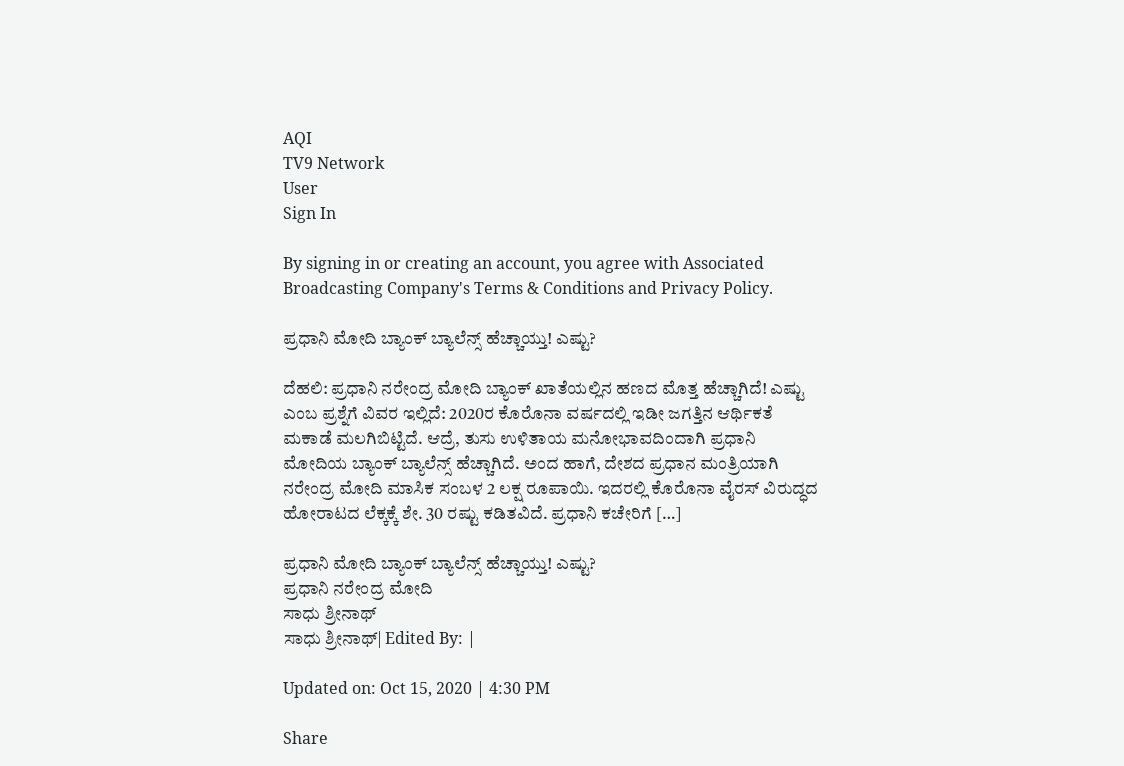AQI
TV9 Network
User
Sign In

By signing in or creating an account, you agree with Associated Broadcasting Company's Terms & Conditions and Privacy Policy.

ಪ್ರಧಾನಿ ಮೋದಿ ಬ್ಯಾಂಕ್ ಬ್ಯಾಲೆನ್ಸ್ ಹೆಚ್ಚಾಯ್ತು! ಎಷ್ಟು?

ದೆಹಲಿ: ಪ್ರಧಾನಿ ನರೇಂದ್ರ ಮೋದಿ ಬ್ಯಾಂಕ್ ಖಾತೆಯಲ್ಲಿನ ಹಣದ ಮೊತ್ತ ಹೆಚ್ಚಾಗಿದೆ! ಎಷ್ಟು ಎಂಬ ಪ್ರಶ್ನೆಗೆ ವಿವರ ಇಲ್ಲಿದೆ: 2020ರ ಕೊರೊನಾ ವರ್ಷದಲ್ಲಿ ಇಡೀ ಜಗತ್ತಿನ ಆರ್ಥಿಕತೆ ಮಕಾಡೆ ಮಲಗಿಬಿಟ್ಟಿದೆ. ಆದ್ರೆ, ತುಸು ಉಳಿತಾಯ ಮನೋಭಾವದಿಂದಾಗಿ ಪ್ರಧಾನಿ ಮೋದಿಯ ಬ್ಯಾಂಕ್ ಬ್ಯಾಲೆನ್ಸ್ ಹೆಚ್ಚಾಗಿದೆ. ಅಂದ ಹಾಗೆ, ದೇಶದ ಪ್ರಧಾನ ಮಂತ್ರಿಯಾಗಿ ನರೇಂದ್ರ ಮೋದಿ ಮಾಸಿಕ ಸಂಬಳ 2 ಲಕ್ಷ ರೂಪಾಯಿ. ಇದರಲ್ಲಿ ಕೊರೊನಾ ವೈರಸ್ ವಿರುದ್ಧದ ಹೋರಾಟದ ಲೆಕ್ಕಕ್ಕೆ ಶೇ. 30 ರಷ್ಟು ಕಡಿತವಿದೆ. ಪ್ರಧಾನಿ ಕಚೇರಿಗೆ […]

ಪ್ರಧಾನಿ ಮೋದಿ ಬ್ಯಾಂಕ್ ಬ್ಯಾಲೆನ್ಸ್ ಹೆಚ್ಚಾಯ್ತು! ಎಷ್ಟು?
ಪ್ರಧಾನಿ ನರೇಂದ್ರ ಮೋದಿ
ಸಾಧು ಶ್ರೀನಾಥ್
ಸಾಧು ಶ್ರೀನಾಥ್| Edited By: |

Updated on: Oct 15, 2020 | 4:30 PM

Share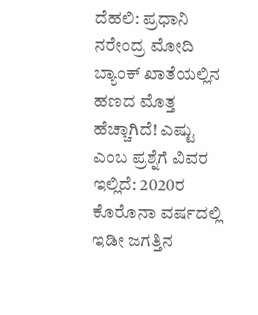ದೆಹಲಿ: ಪ್ರಧಾನಿ ನರೇಂದ್ರ ಮೋದಿ ಬ್ಯಾಂಕ್ ಖಾತೆಯಲ್ಲಿನ ಹಣದ ಮೊತ್ತ ಹೆಚ್ಚಾಗಿದೆ! ಎಷ್ಟು ಎಂಬ ಪ್ರಶ್ನೆಗೆ ವಿವರ ಇಲ್ಲಿದೆ: 2020ರ ಕೊರೊನಾ ವರ್ಷದಲ್ಲಿ ಇಡೀ ಜಗತ್ತಿನ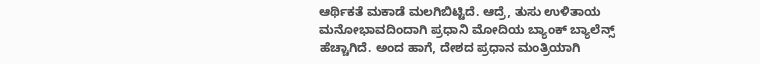ಆರ್ಥಿಕತೆ ಮಕಾಡೆ ಮಲಗಿಬಿಟ್ಟಿದೆ. ಆದ್ರೆ, ತುಸು ಉಳಿತಾಯ ಮನೋಭಾವದಿಂದಾಗಿ ಪ್ರಧಾನಿ ಮೋದಿಯ ಬ್ಯಾಂಕ್ ಬ್ಯಾಲೆನ್ಸ್ ಹೆಚ್ಚಾಗಿದೆ. ಅಂದ ಹಾಗೆ, ದೇಶದ ಪ್ರಧಾನ ಮಂತ್ರಿಯಾಗಿ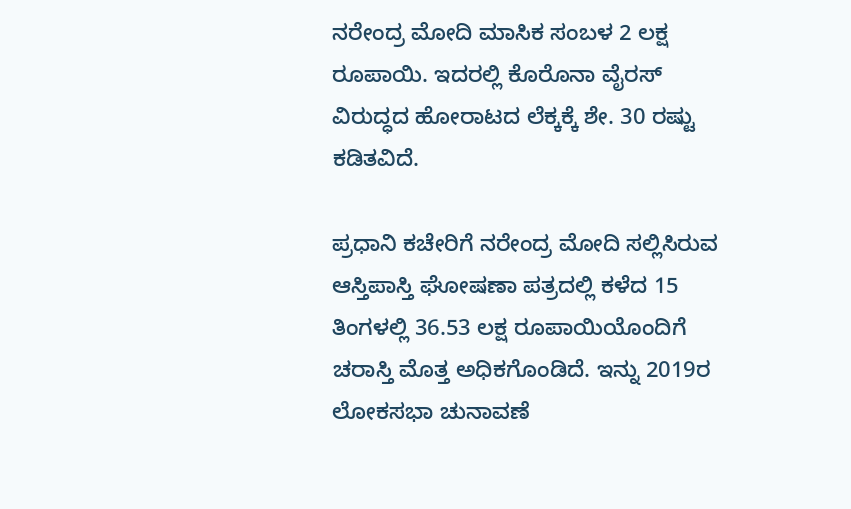ನರೇಂದ್ರ ಮೋದಿ ಮಾಸಿಕ ಸಂಬಳ 2 ಲಕ್ಷ ರೂಪಾಯಿ. ಇದರಲ್ಲಿ ಕೊರೊನಾ ವೈರಸ್ ವಿರುದ್ಧದ ಹೋರಾಟದ ಲೆಕ್ಕಕ್ಕೆ ಶೇ. 30 ರಷ್ಟು ಕಡಿತವಿದೆ.

ಪ್ರಧಾನಿ ಕಚೇರಿಗೆ ನರೇಂದ್ರ ಮೋದಿ ಸಲ್ಲಿಸಿರುವ ಆಸ್ತಿಪಾಸ್ತಿ ಘೋಷಣಾ ಪತ್ರದಲ್ಲಿ ಕಳೆದ 15 ತಿಂಗಳಲ್ಲಿ 36.53 ಲಕ್ಷ ರೂಪಾಯಿಯೊಂದಿಗೆ ಚರಾಸ್ತಿ ಮೊತ್ತ ಅಧಿಕಗೊಂಡಿದೆ. ಇನ್ನು 2019ರ ಲೋಕಸಭಾ ಚುನಾವಣೆ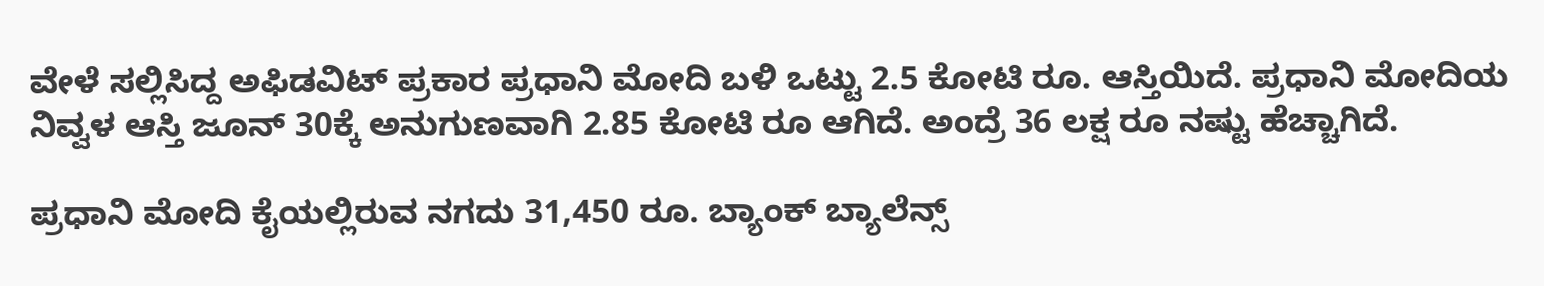ವೇಳೆ ಸಲ್ಲಿಸಿದ್ದ ಅಫಿಡವಿಟ್ ಪ್ರಕಾರ ಪ್ರಧಾನಿ ಮೋದಿ ಬಳಿ ಒಟ್ಟು 2.5 ಕೋಟಿ ರೂ. ಆಸ್ತಿಯಿದೆ. ಪ್ರಧಾನಿ ಮೋದಿಯ ನಿವ್ವಳ ಆಸ್ತಿ ಜೂನ್ 30ಕ್ಕೆ ಅನುಗುಣವಾಗಿ 2.85 ಕೋಟಿ ರೂ ಆಗಿದೆ. ಅಂದ್ರೆ 36 ಲಕ್ಷ ರೂ ನಷ್ಟು ಹೆಚ್ಚಾಗಿದೆ.

ಪ್ರಧಾನಿ ಮೋದಿ ಕೈಯಲ್ಲಿರುವ ನಗದು 31,450 ರೂ. ಬ್ಯಾಂಕ್ ಬ್ಯಾಲೆನ್ಸ್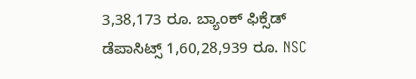3,38,173 ರೂ. ಬ್ಯಾಂಕ್ ಫಿಕ್ಸೆಡ್ ಡೆಪಾಸಿಟ್ಸ್ 1,60,28,939 ರೂ. NSC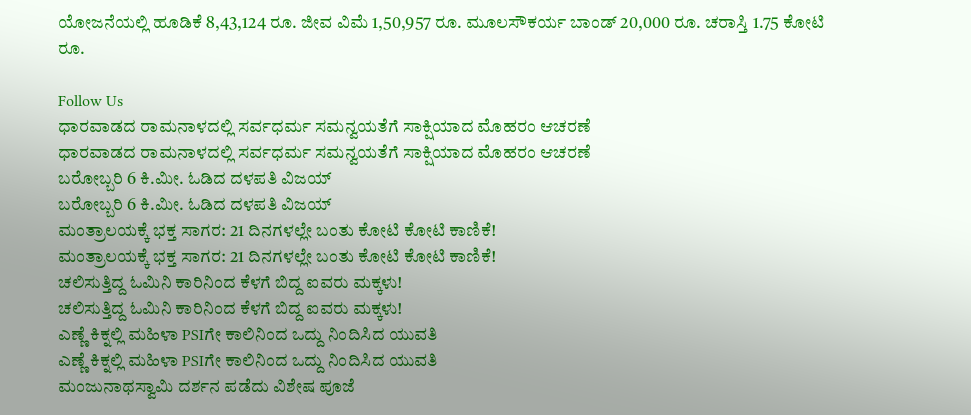ಯೋಜನೆಯಲ್ಲಿ ಹೂಡಿಕೆ 8,43,124 ರೂ. ಜೀವ ವಿಮೆ 1,50,957 ರೂ. ಮೂಲಸೌಕರ್ಯ ಬಾಂಡ್ 20,000 ರೂ. ಚರಾಸ್ತಿ 1.75 ಕೋಟಿ ರೂ.

Follow Us
ಧಾರವಾಡದ ರಾಮನಾಳದಲ್ಲಿ ಸರ್ವಧರ್ಮ ಸಮನ್ವಯತೆಗೆ ಸಾಕ್ಷಿಯಾದ ಮೊಹರಂ ಆಚರಣೆ
ಧಾರವಾಡದ ರಾಮನಾಳದಲ್ಲಿ ಸರ್ವಧರ್ಮ ಸಮನ್ವಯತೆಗೆ ಸಾಕ್ಷಿಯಾದ ಮೊಹರಂ ಆಚರಣೆ
ಬರೋಬ್ಬರಿ 6 ಕಿ.ಮೀ. ಓಡಿದ ದಳಪತಿ ವಿಜಯ್
ಬರೋಬ್ಬರಿ 6 ಕಿ.ಮೀ. ಓಡಿದ ದಳಪತಿ ವಿಜಯ್
ಮಂತ್ರಾಲಯಕ್ಕೆ ಭಕ್ತ ಸಾಗರ: 21 ದಿನಗಳಲ್ಲೇ ಬಂತು ಕೋಟಿ ಕೋಟಿ ಕಾಣಿಕೆ!
ಮಂತ್ರಾಲಯಕ್ಕೆ ಭಕ್ತ ಸಾಗರ: 21 ದಿನಗಳಲ್ಲೇ ಬಂತು ಕೋಟಿ ಕೋಟಿ ಕಾಣಿಕೆ!
ಚಲಿಸುತ್ತಿದ್ದ ಓಮಿನಿ ಕಾರಿನಿಂದ ಕೆಳಗೆ ಬಿದ್ದ ಐವರು ಮಕ್ಕಳು!
ಚಲಿಸುತ್ತಿದ್ದ ಓಮಿನಿ ಕಾರಿನಿಂದ ಕೆಳಗೆ ಬಿದ್ದ ಐವರು ಮಕ್ಕಳು!
ಎಣ್ಣೆ ಕಿಕ್ನಲ್ಲಿ ಮಹಿಳಾ PSIಗೇ ಕಾಲಿನಿಂದ ಒದ್ದು ನಿಂದಿಸಿದ ಯುವತಿ
ಎಣ್ಣೆ ಕಿಕ್ನಲ್ಲಿ ಮಹಿಳಾ PSIಗೇ ಕಾಲಿನಿಂದ ಒದ್ದು ನಿಂದಿಸಿದ ಯುವತಿ
ಮಂಜುನಾಥಸ್ವಾಮಿ ದರ್ಶನ ಪಡೆದು ವಿಶೇಷ ಪೂಜೆ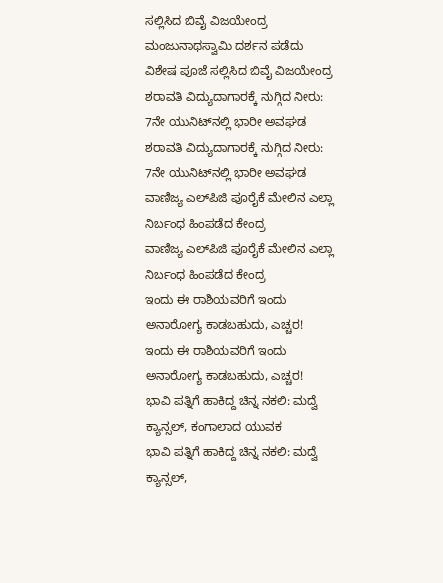ಸಲ್ಲಿಸಿದ ಬಿವೈ ವಿಜಯೇಂದ್ರ
ಮಂಜುನಾಥಸ್ವಾಮಿ ದರ್ಶನ ಪಡೆದು ವಿಶೇಷ ಪೂಜೆ ಸಲ್ಲಿಸಿದ ಬಿವೈ ವಿಜಯೇಂದ್ರ
ಶರಾವತಿ ವಿದ್ಯುದಾಗಾರಕ್ಕೆ ನುಗ್ಗಿದ ನೀರು: 7ನೇ ಯುನಿಟ್‌ನಲ್ಲಿ ಭಾರೀ ಅವಘಡ
ಶರಾವತಿ ವಿದ್ಯುದಾಗಾರಕ್ಕೆ ನುಗ್ಗಿದ ನೀರು: 7ನೇ ಯುನಿಟ್‌ನಲ್ಲಿ ಭಾರೀ ಅವಘಡ
ವಾಣಿಜ್ಯ ಎಲ್‌ಪಿಜಿ ಪೂರೈಕೆ ಮೇಲಿನ ಎಲ್ಲಾ ನಿರ್ಬಂಧ ಹಿಂಪಡೆದ ಕೇಂದ್ರ
ವಾಣಿಜ್ಯ ಎಲ್‌ಪಿಜಿ ಪೂರೈಕೆ ಮೇಲಿನ ಎಲ್ಲಾ ನಿರ್ಬಂಧ ಹಿಂಪಡೆದ ಕೇಂದ್ರ
ಇಂದು ಈ ರಾಶಿಯವರಿಗೆ ಇಂದು ಅನಾರೋಗ್ಯ ಕಾಡಬಹುದು, ಎಚ್ಚರ!
ಇಂದು ಈ ರಾಶಿಯವರಿಗೆ ಇಂದು ಅನಾರೋಗ್ಯ ಕಾಡಬಹುದು, ಎಚ್ಚರ!
ಭಾವಿ ಪತ್ನಿಗೆ ಹಾಕಿದ್ದ ಚಿನ್ನ ನಕಲಿ: ಮದ್ವೆ ಕ್ಯಾನ್ಸಲ್, ಕಂಗಾಲಾದ ಯುವಕ
ಭಾವಿ ಪತ್ನಿಗೆ ಹಾಕಿದ್ದ ಚಿನ್ನ ನಕಲಿ: ಮದ್ವೆ ಕ್ಯಾನ್ಸಲ್,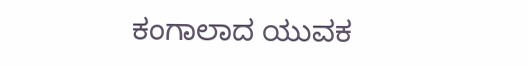ಕಂಗಾಲಾದ ಯುವಕ